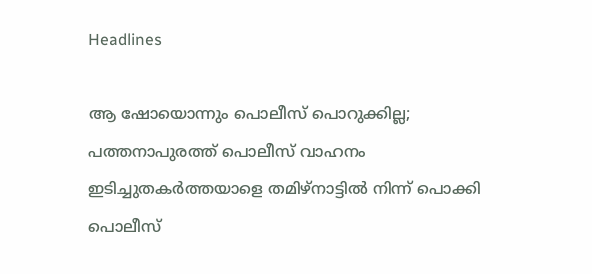Headlines

ആ ഷോയൊന്നും പൊലീസ് പൊറുക്കില്ല; പത്തനാപുരത്ത് പൊലീസ് വാഹനം ഇടിച്ചുതകര്‍ത്തയാളെ തമിഴ്‌നാട്ടില്‍ നിന്ന് പൊക്കി പൊലീസ്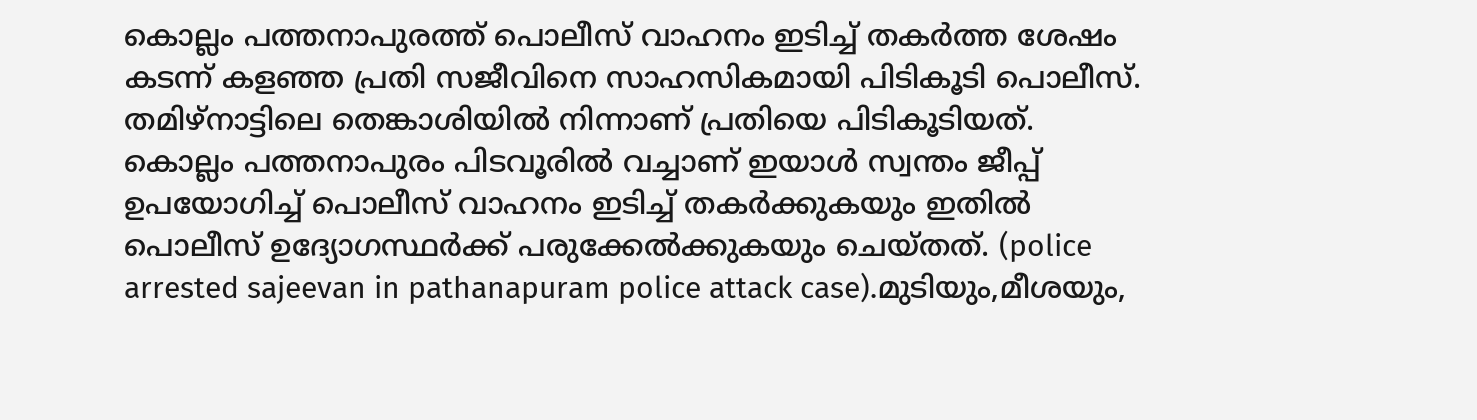കൊല്ലം പത്തനാപുരത്ത് പൊലീസ് വാഹനം ഇടിച്ച് തകര്‍ത്ത ശേഷം കടന്ന് കളഞ്ഞ പ്രതി സജീവിനെ സാഹസികമായി പിടികൂടി പൊലീസ്. തമിഴ്‌നാട്ടിലെ തെങ്കാശിയില്‍ നിന്നാണ് പ്രതിയെ പിടികൂടിയത്. കൊല്ലം പത്തനാപുരം പിടവൂരില്‍ വച്ചാണ് ഇയാള്‍ സ്വന്തം ജീപ്പ് ഉപയോഗിച്ച് പൊലീസ് വാഹനം ഇടിച്ച് തകര്‍ക്കുകയും ഇതില്‍ പൊലീസ് ഉദ്യോഗസ്ഥര്‍ക്ക് പരുക്കേല്‍ക്കുകയും ചെയ്തത്. (police arrested sajeevan in pathanapuram police attack case).മുടിയും,മീശയും,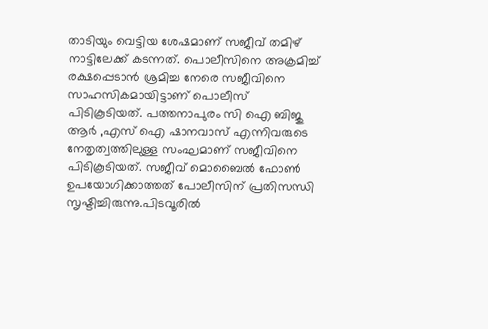താടിയും വെട്ടിയ ശേഷമാണ് സജീവ് തമിഴ് നാട്ടിലേക്ക് കടന്നത്. പൊലീസിനെ അക്രമിച്ച് രക്ഷപ്പെടാന്‍ ശ്രമിച്ച നേരെ സജീവിനെ സാഹസികമായിട്ടാണ് പൊലീസ് പിടികൂടിയത്. പത്തനാപുരം സി ഐ ബിജു ആര്‍ ,എസ് ഐ ഷാനവാസ് എന്നിവരുടെ നേതൃത്വത്തിലുള്ള സംഘമാണ് സജീവിനെ പിടികൂടിയത്. സജീവ് മൊബൈല്‍ ഫോണ്‍ ഉപയോഗിക്കാത്തത് പോലീസിന് പ്രതിസന്ധി സൃഷ്ടിച്ചിരുന്നു.പിടവൂരില്‍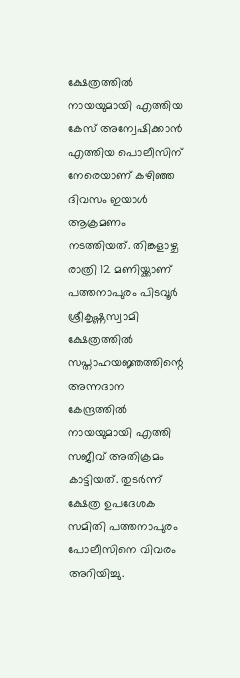ക്ഷേത്രത്തില്‍ നായയുമായി എത്തിയ കേസ് അന്വേഷിക്കാന്‍ എത്തിയ പൊലീസിന് നേരെയാണ് കഴിഞ്ഞ ദിവസം ഇയാള്‍ ആക്രമണം നടത്തിയത്. തിങ്കളാഴ്ച രാത്രി 12 മണിയ്ക്കാണ് പത്തനാപുരം പിടവൂര്‍ ശ്രീകൃഷ്ണസ്വാമി ക്ഷേത്രത്തില്‍ സപ്താഹയജ്ഞത്തിന്റെ അന്നദാന കേന്ദ്രത്തില്‍ നായയുമായി എത്തി സജീവ് അതിക്രമം കാട്ടിയത്. തുടര്‍ന്ന് ക്ഷേത്ര ഉപദേശക സമിതി പത്തനാപുരം പോലീസിനെ വിവരം അറിയിച്ചു.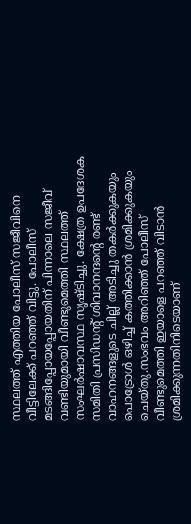സ്ഥലത്ത് എത്തിയ പോലീസ് സജീവിനെ വീട്ടിലേക്ക് പറഞ്ഞ് വിട്ടു. പോലീസ് മടങ്ങിപ്പോയപ്പോയതിന് പിന്നാലെ സജീവ് വണ്ടിയുമായി വീണ്ടുമെത്തി സ്ഥലത്ത് സംഘര്‍ഷാവസ്ഥ സൃഷ്ടിച്ചു. ക്ഷേത്ര ഉപദേശക സമിതി പ്രസിഡന്റ് ശിവാനന്ദന്റെ രണ്ട് വാഹനങ്ങളുടെ ചില്ല് അടിച്ചു തകര്‍ക്കുകയും പൊട്രോള്‍ ഒഴിച്ച് കത്തിക്കാന്‍ ശ്രമിക്കുകയും ചെയ്തു.സംഭവം അറിഞ്ഞ് പോലീസ് വീണ്ടുമെത്തി ഇയാളെ പറഞ്ഞ് വിടാന്‍ ശ്രമിക്കുന്നതിനിടെയാണ്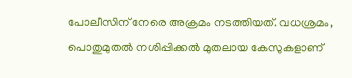പോലീസിന് നേരെ അക്രമം നടത്തിയത്. വധശ്രമം, പൊതുമുതല്‍ നശിപ്പിക്കല്‍ മുതലായ കേസുകളാണ്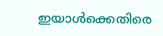ഇയാള്‍ക്കെതിരെ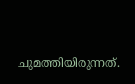ചുമത്തിയിരുന്നത്.